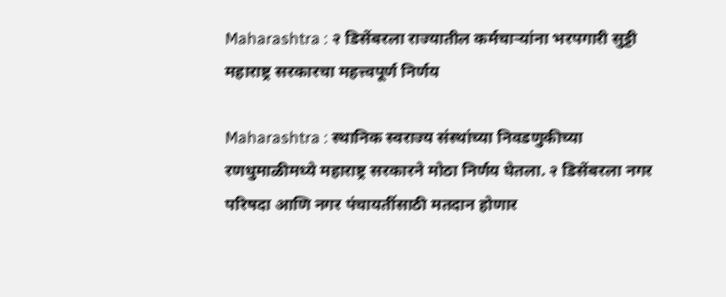Maharashtra : २ डिसेंबरला राज्यातील कर्मचाऱ्यांना भरपगारी सुट्टी महाराष्ट्र सरकारचा महत्त्वपूर्ण निर्णय

Maharashtra : स्थानिक स्वराज्य संस्थांच्या निवडणुकीच्या रणधुमाळीमध्ये महाराष्ट्र सरकारने मोठा निर्णय घेतला. २ डिसेंबरला नगर परिषदा आणि नगर पंचायतींसाठी मतदान होणार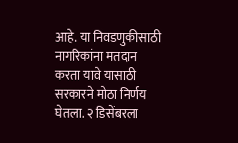आहे. या निवडणुकीसाठी नागरिकांना मतदान करता यावे यासाठी सरकारने मोठा निर्णय घेतला. २ डिसेंबरला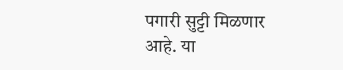पगारी सुट्टी मिळणार आहे. या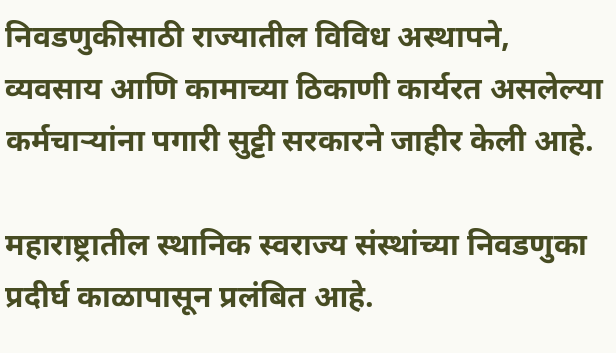निवडणुकीसाठी राज्यातील विविध अस्थापने, व्यवसाय आणि कामाच्या ठिकाणी कार्यरत असलेल्या कर्मचाऱ्यांना पगारी सुट्टी सरकारने जाहीर केली आहे.

महाराष्ट्रातील स्थानिक स्वराज्य संस्थांच्या निवडणुका प्रदीर्घ काळापासून प्रलंबित आहे.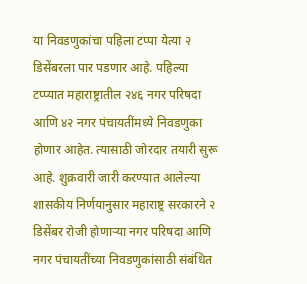या निवडणुकांचा पहिला टप्पा येत्या २ डिसेंबरला पार पडणार आहे. पहिल्या टप्प्यात महाराष्ट्रातील २४६ नगर परिषदा आणि ४२ नगर पंचायतींमध्ये निवडणुका होणार आहेत. त्यासाठी जोरदार तयारी सुरू आहे. शुक्रवारी जारी करण्यात आलेल्या शासकीय निर्णयानुसार महाराष्ट्र सरकारने २ डिसेंबर रोजी होणाऱ्या नगर परिषदा आणि नगर पंचायतींच्या निवडणुकांसाठी संबंधित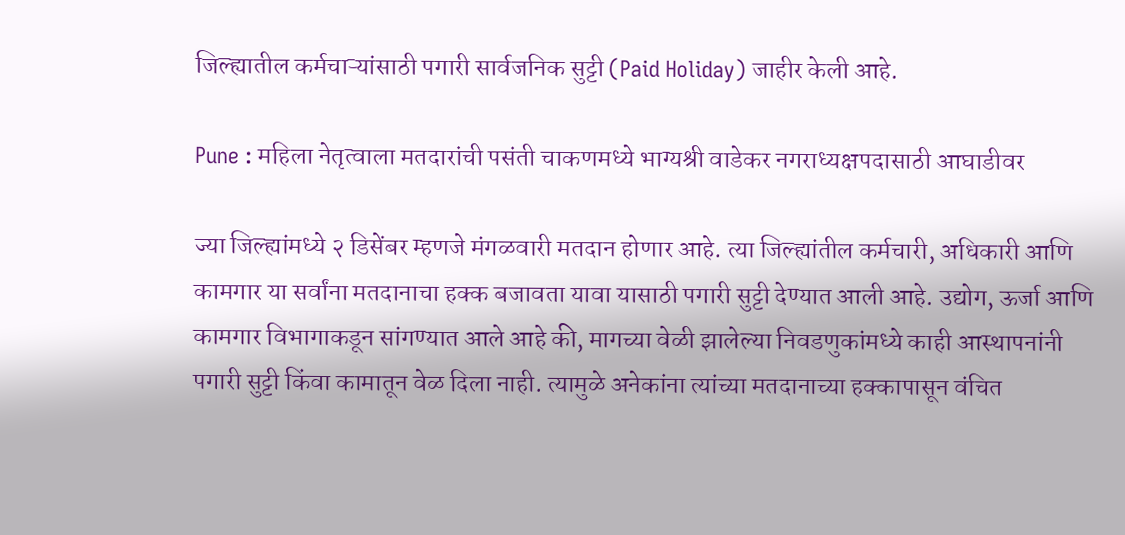जिल्ह्यातील कर्मचाऱ्यांसाठी पगारी सार्वजनिक सुट्टी (Paid Holiday) जाहीर केली आहे.

Pune : महिला नेतृत्वाला मतदारांची पसंती चाकणमध्ये भाग्यश्री वाडेकर नगराध्यक्षपदासाठी आघाडीवर

ज्या जिल्ह्यांमध्ये २ डिसेंबर म्हणजे मंगळवारी मतदान होणार आहे. त्या जिल्ह्यांतील कर्मचारी, अधिकारी आणि कामगार या सर्वांना मतदानाचा हक्क बजावता यावा यासाठी पगारी सुट्टी देण्यात आली आहे. उद्योग, ऊर्जा आणि कामगार विभागाकडून सांगण्यात आले आहे की, मागच्या वेळी झालेल्या निवडणुकांमध्ये काही आस्थापनांनी पगारी सुट्टी किंवा कामातून वेळ दिला नाही. त्यामुळे अनेकांना त्यांच्या मतदानाच्या हक्कापासून वंचित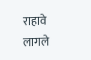राहावे लागले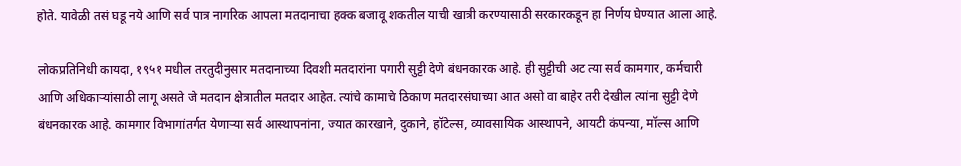होते. यावेळी तसं घडू नये आणि सर्व पात्र नागरिक आपला मतदानाचा हक्क बजावू शकतील याची खात्री करण्यासाठी सरकारकडून हा निर्णय घेण्यात आला आहे.

लोकप्रतिनिधी कायदा, १९५१ मधील तरतुदीनुसार मतदानाच्या दिवशी मतदारांना पगारी सुट्टी देणे बंधनकारक आहे. ही सुट्टीची अट त्या सर्व कामगार, कर्मचारी आणि अधिकाऱ्यांसाठी लागू असते जे मतदान क्षेत्रातील मतदार आहेत. त्यांचे कामाचे ठिकाण मतदारसंघाच्या आत असो वा बाहेर तरी देखील त्यांना सुट्टी देणे बंधनकारक आहे. कामगार विभागांतर्गत येणाऱ्या सर्व आस्थापनांना, ज्यात कारखाने, दुकाने, हॉटेल्स, व्यावसायिक आस्थापने, आयटी कंपन्या, मॉल्स आणि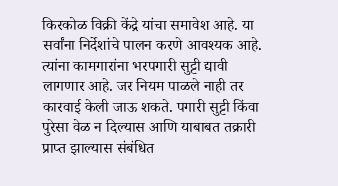किरकोळ विक्री केंद्रे यांचा समावेश आहे. या सर्वांना निर्देशांचे पालन करणे आवश्यक आहे. त्यांना कामगारांना भरपगारी सुट्टी द्यावी लागणार आहे. जर नियम पाळले नाही तर कारवाई केली जाऊ शकते. पगारी सुट्टी किंवा पुरेसा वेळ न दिल्यास आणि याबाबत तक्रारी प्राप्त झाल्यास संबंधित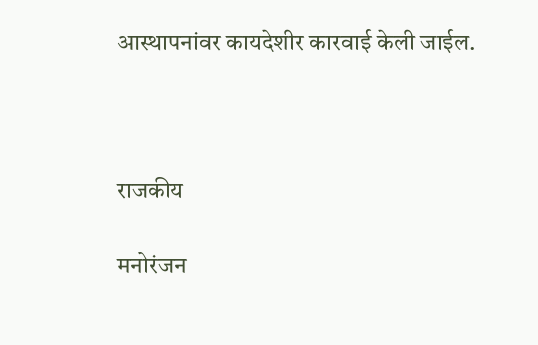आस्थापनांवर कायदेशीर कारवाई केली जाईल.



राजकीय

मनोरंजन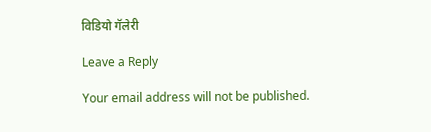विडियो गॅलेरी

Leave a Reply

Your email address will not be published.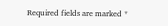Required fields are marked *